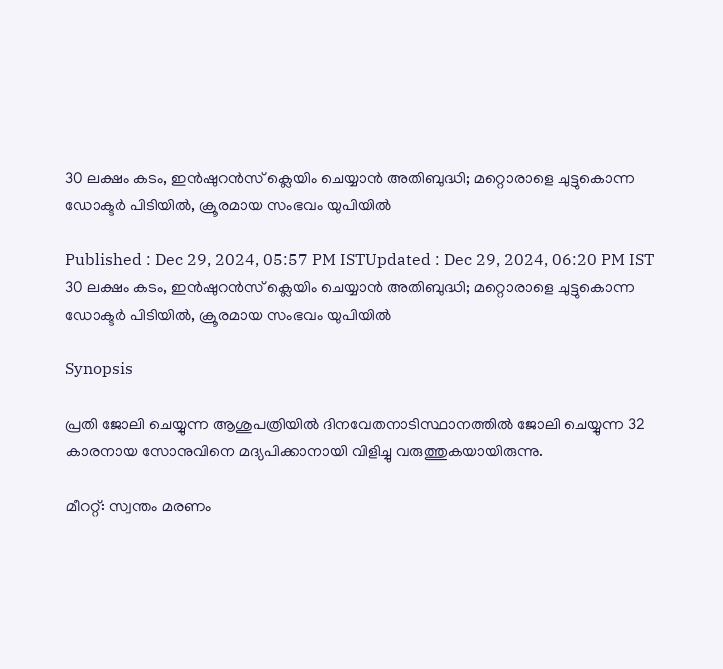30 ലക്ഷം കടം, ഇൻഷുറൻസ് ക്ലെയിം ചെയ്യാൻ അതിബുദ്ധി; മറ്റൊരാളെ ചുട്ടുകൊന്ന ഡോക്ടർ പിടിയിൽ, ക്രൂരമായ സംഭവം യുപിയിൽ

Published : Dec 29, 2024, 05:57 PM ISTUpdated : Dec 29, 2024, 06:20 PM IST
30 ലക്ഷം കടം, ഇൻഷുറൻസ് ക്ലെയിം ചെയ്യാൻ അതിബുദ്ധി; മറ്റൊരാളെ ചുട്ടുകൊന്ന ഡോക്ടർ പിടിയിൽ, ക്രൂരമായ സംഭവം യുപിയിൽ

Synopsis

പ്രതി ജോലി ചെയ്യുന്ന ആശുപത്രിയിൽ ദിനവേതനാടിസ്ഥാനത്തിൽ ജോലി ചെയ്യുന്ന 32 കാരനായ സോനുവിനെ മദ്യപിക്കാനായി വിളിച്ചു വരുത്തുകയായിരുന്നു.

മീററ്റ്: സ്വന്തം മരണം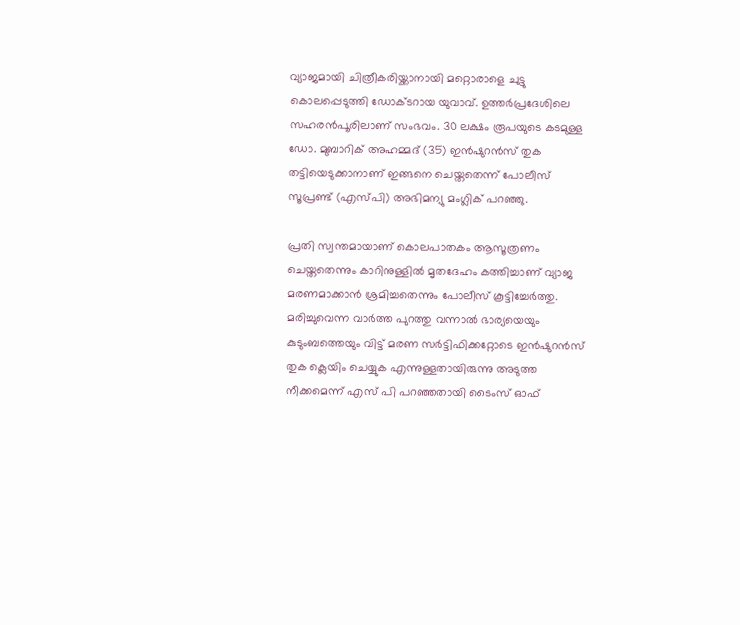വ്യാജമായി ചിത്രീകരിയ്ക്കാനായി മറ്റൊരാളെ ചുട്ടു കൊലപ്പെടുത്തി ഡോക്ടറായ യുവാവ്. ഉത്തർപ്രദേശിലെ സഹരൻപൂരിലാണ് സംഭവം. 30 ലക്ഷം രൂപയുടെ കടമുള്ള ഡോ. മുബാറിക് അഹമ്മദ് (35) ഇൻഷുറൻസ് തുക തട്ടിയെടുക്കാനാണ് ഇങ്ങനെ ചെയ്തതെന്ന് പോലീസ് സൂപ്രണ്ട് (എസ്പി) അഭിമന്യു മംഗ്ലിക് പറഞ്ഞു.

പ്രതി സ്വന്തമായാണ് കൊലപാതകം ആസൂത്രണം ചെയ്തതെന്നും കാറിനുള്ളിൽ മൃതദേഹം കത്തിച്ചാണ് വ്യാജ മരണമാക്കാൻ ശ്രമിച്ചതെന്നും പോലീസ് കൂട്ടിച്ചേർത്തു. മരിച്ചുവെന്ന വാർത്ത പുറത്തു വന്നാൽ ഭാര്യയെയും കുടുംബത്തെയും വിട്ട് മരണ സർട്ടിഫിക്കറ്റോടെ ഇൻഷുറൻസ് തുക ക്ലെയിം ചെയ്യുക എന്നുള്ളതായിരുന്നു അടുത്ത നീക്കമെന്ന് എസ് പി പറഞ്ഞതായി ടൈംസ് ഓഫ്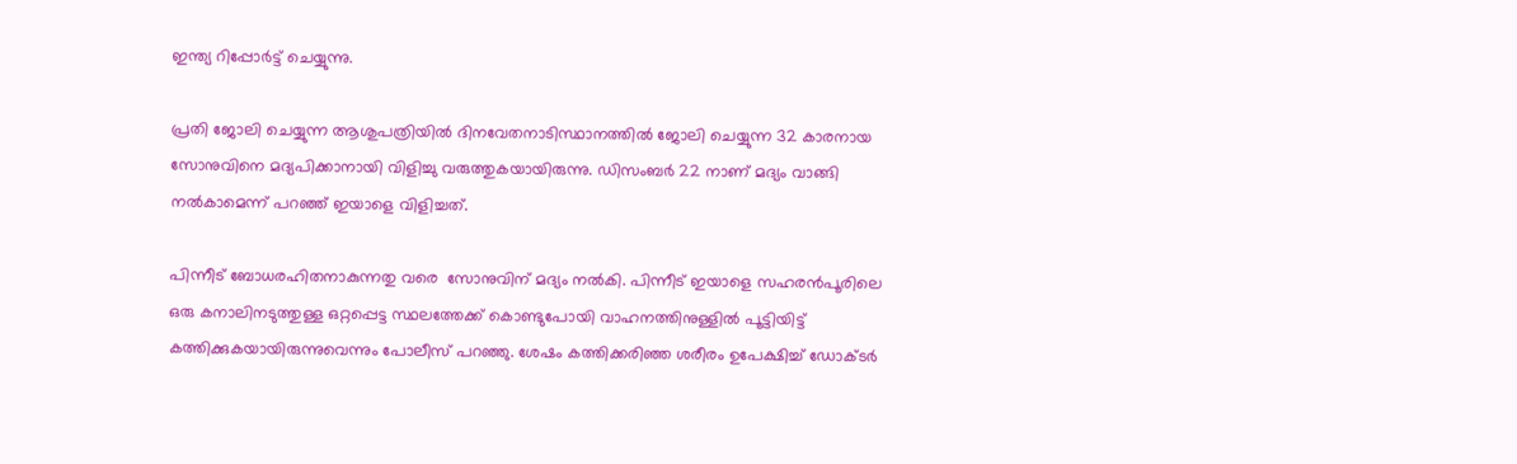ഇന്ത്യ റിപ്പോർട്ട് ചെയ്യുന്നു.

പ്രതി ജോലി ചെയ്യുന്ന ആശുപത്രിയിൽ ദിനവേതനാടിസ്ഥാനത്തിൽ ജോലി ചെയ്യുന്ന 32 കാരനായ സോനുവിനെ മദ്യപിക്കാനായി വിളിച്ചു വരുത്തുകയായിരുന്നു. ഡിസംബർ 22 നാണ് മദ്യം വാങ്ങി നൽകാമെന്ന് പറഞ്ഞ് ഇയാളെ വിളിച്ചത്.

പിന്നീട് ബോധരഹിതനാകുന്നതു വരെ  സോനുവിന് മദ്യം നൽകി. പിന്നീട് ഇയാളെ സഹരൻപൂരിലെ ഒരു കനാലിനടുത്തുള്ള ഒറ്റപ്പെട്ട സ്ഥലത്തേക്ക് കൊണ്ടുപോയി വാഹനത്തിനുള്ളിൽ പൂട്ടിയിട്ട് കത്തിക്കുകയായിരുന്നുവെന്നും പോലീസ് പറഞ്ഞു. ശേഷം കത്തിക്കരിഞ്ഞ ശരീരം ഉപേക്ഷിച്ച് ഡോക്ടർ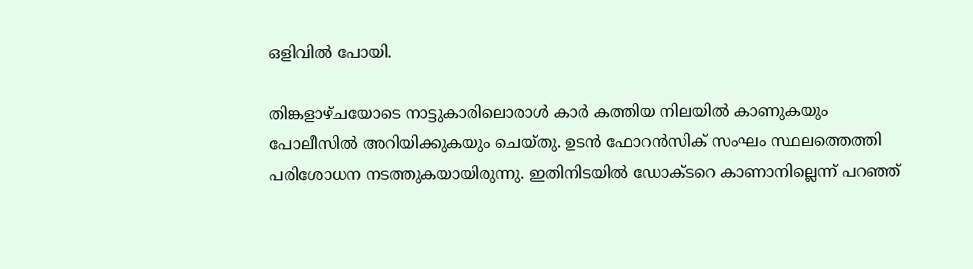ഒളിവിൽ പോയി.

തിങ്കളാഴ്ചയോടെ നാട്ടുകാരിലൊരാൾ കാർ കത്തിയ നിലയിൽ കാണുകയും പോലീസിൽ അറിയിക്കുകയും ചെയ്തു. ഉടൻ ഫോറൻസിക് സംഘം സ്ഥലത്തെത്തി പരിശോധന നടത്തുകയായിരുന്നു. ഇതിനിടയിൽ ഡോക്ടറെ കാണാനില്ലെന്ന് പറഞ്ഞ്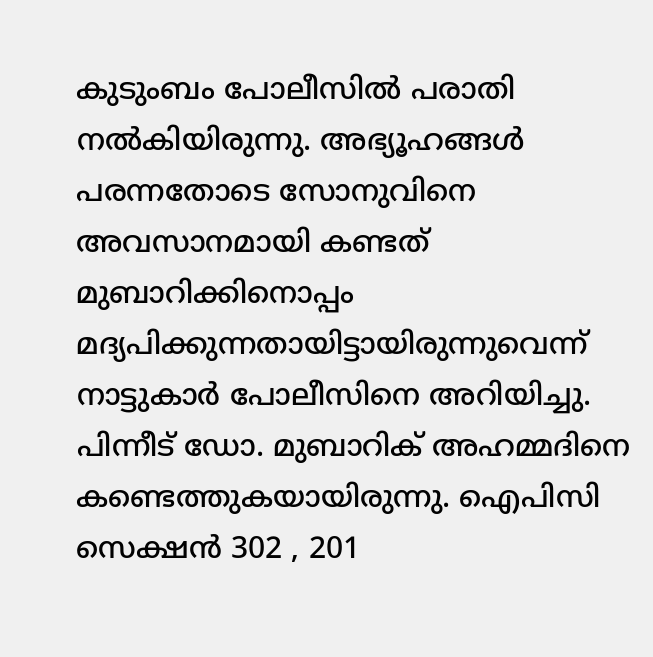കുടുംബം പോലീസിൽ പരാതി നൽകിയിരുന്നു. അഭ്യൂഹങ്ങൾ പരന്നതോടെ സോനുവിനെ അവസാനമായി കണ്ടത് മുബാറിക്കിനൊപ്പം മദ്യപിക്കുന്നതായിട്ടായിരുന്നുവെന്ന് നാട്ടുകാർ പോലീസിനെ അറിയിച്ചു. പിന്നീട് ഡോ. മുബാറിക് അഹമ്മദിനെ കണ്ടെത്തുകയായിരുന്നു. ഐപിസി സെക്ഷൻ 302 , 201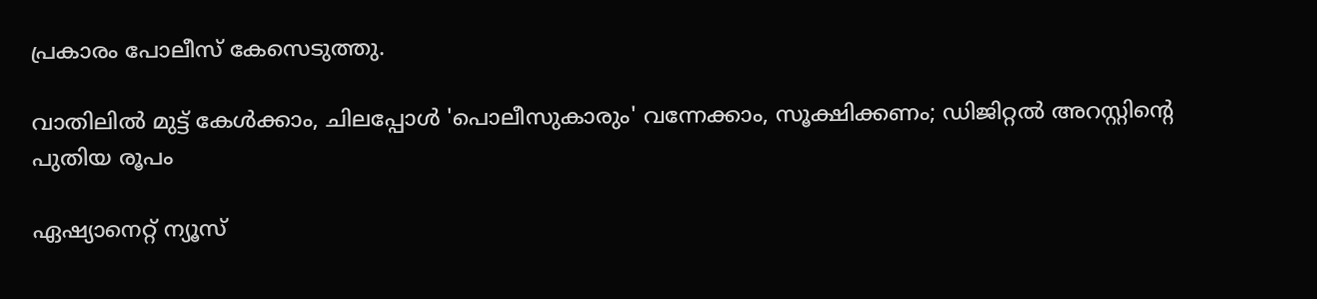പ്രകാരം പോലീസ് കേസെടുത്തു.

വാതിലിൽ മുട്ട് കേൾക്കാം, ചിലപ്പോൾ 'പൊലീസുകാരും' വന്നേക്കാം, സൂക്ഷിക്കണം; ഡിജിറ്റൽ അറസ്റ്റിന്റെ പുതിയ രൂപം

ഏഷ്യാനെറ്റ് ന്യൂസ്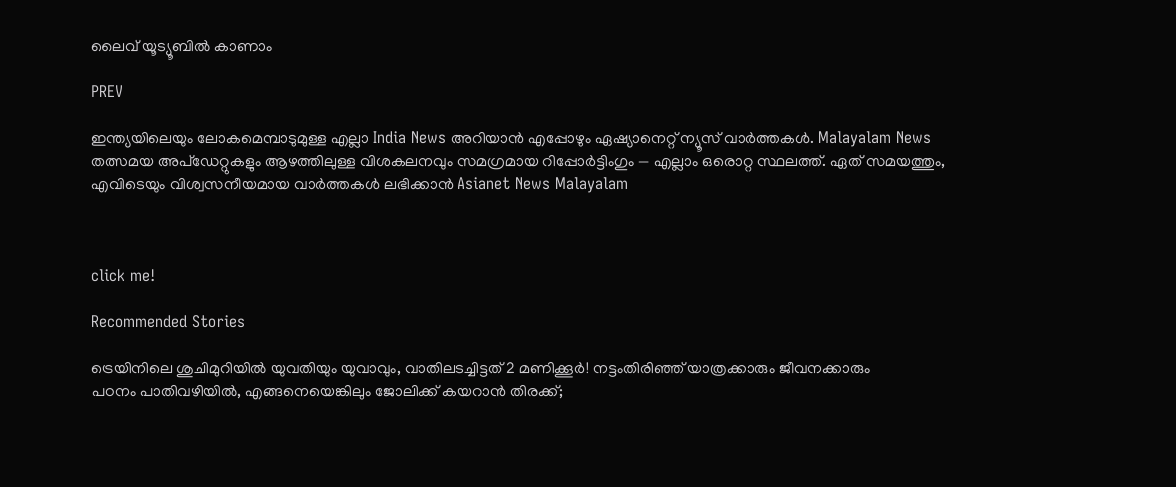ലൈവ് യൂട്യൂബിൽ കാണാം

PREV

ഇന്ത്യയിലെയും ലോകമെമ്പാടുമുള്ള എല്ലാ India News അറിയാൻ എപ്പോഴും ഏഷ്യാനെറ്റ് ന്യൂസ് വാർത്തകൾ. Malayalam News   തത്സമയ അപ്‌ഡേറ്റുകളും ആഴത്തിലുള്ള വിശകലനവും സമഗ്രമായ റിപ്പോർട്ടിംഗും — എല്ലാം ഒരൊറ്റ സ്ഥലത്ത്. ഏത് സമയത്തും, എവിടെയും വിശ്വസനീയമായ വാർത്തകൾ ലഭിക്കാൻ Asianet News Malayalam



click me!

Recommended Stories

ട്രെയിനിലെ ശുചിമുറിയിൽ യുവതിയും യുവാവും, വാതിലടച്ചിട്ടത് 2 മണിക്കൂര്‍! നട്ടംതിരിഞ്ഞ് യാത്രക്കാരും ജീവനക്കാരും
പഠനം പാതിവഴിയിൽ, എങ്ങനെയെങ്കിലും ജോലിക്ക് കയറാൻ തിരക്ക്;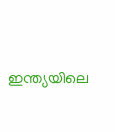ഇന്ത്യയിലെ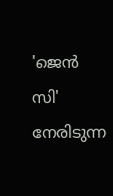'ജെൻ സി' നേരിടുന്ന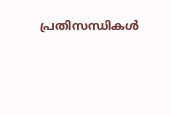പ്രതിസന്ധികൾ